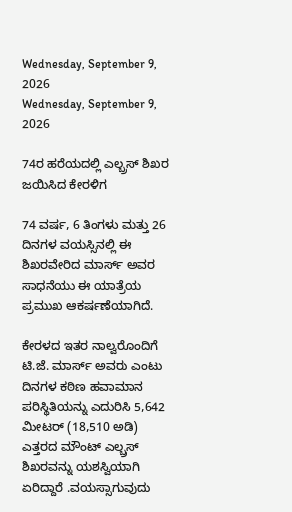Wednesday, September 9, 2026
Wednesday, September 9, 2026

74ರ ಹರೆಯದಲ್ಲಿ ಎಲ್ಬ್ರಸ್ ಶಿಖರ ಜಯಿಸಿದ ಕೇರಳಿಗ

74 ವರ್ಷ, 6 ತಿಂಗಳು ಮತ್ತು 26 ದಿನಗಳ ವಯಸ್ಸಿನಲ್ಲಿ ಈ ಶಿಖರವೇರಿದ ಮಾರ್ಸ್ ಅವರ ಸಾಧನೆಯು ಈ ಯಾತ್ರೆಯ ಪ್ರಮುಖ ಆಕರ್ಷಣೆಯಾಗಿದೆ.

ಕೇರಳದ ಇತರ ನಾಲ್ವರೊಂದಿಗೆ ಟಿ.ಜೆ. ಮಾರ್ಸ್ ಅವರು ಎಂಟು ದಿನಗಳ ಕಠಿಣ ಹವಾಮಾನ ಪರಿಸ್ಥಿತಿಯನ್ನು ಎದುರಿಸಿ 5,642 ಮೀಟರ್ (18,510 ಅಡಿ) ಎತ್ತರದ ಮೌಂಟ್ ಎಲ್ಬ್ರಸ್ ಶಿಖರವನ್ನು ಯಶಸ್ವಿಯಾಗಿ ಏರಿದ್ದಾರೆ .ವಯಸ್ಸಾಗುವುದು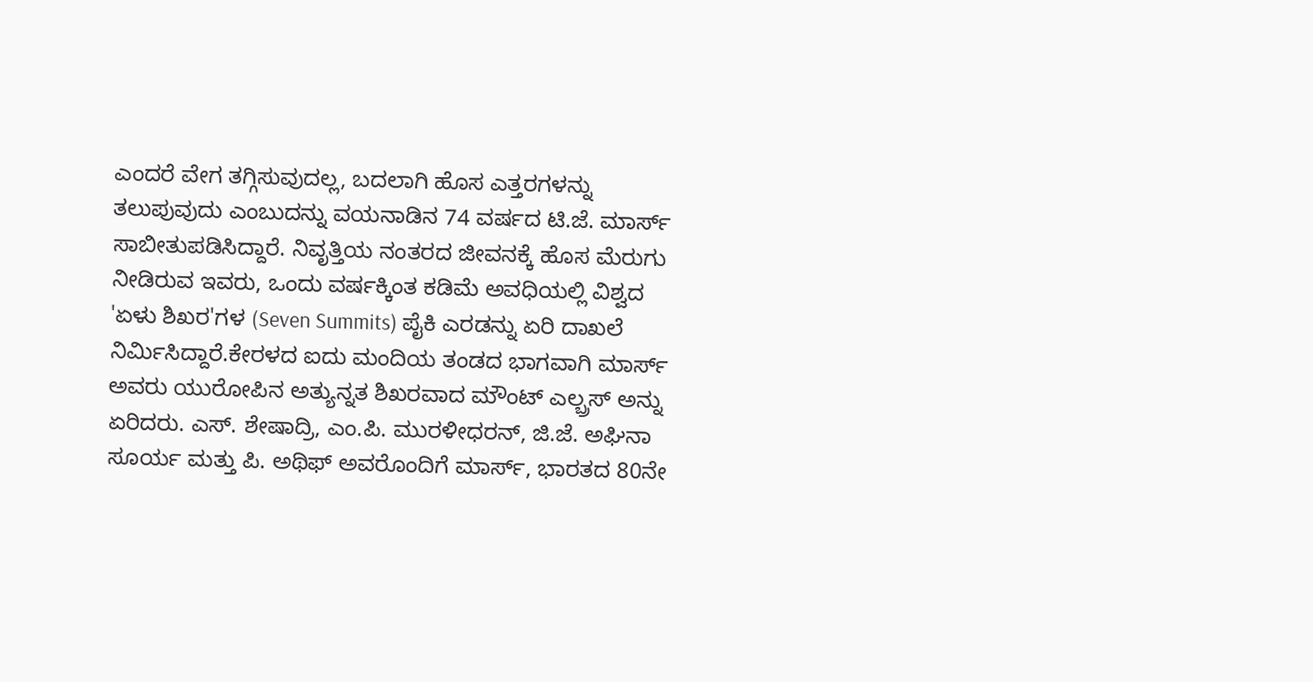ಎಂದರೆ ವೇಗ ತಗ್ಗಿಸುವುದಲ್ಲ, ಬದಲಾಗಿ ಹೊಸ ಎತ್ತರಗಳನ್ನು ತಲುಪುವುದು ಎಂಬುದನ್ನು ವಯನಾಡಿನ 74 ವರ್ಷದ ಟಿ.ಜೆ. ಮಾರ್ಸ್ ಸಾಬೀತುಪಡಿಸಿದ್ದಾರೆ. ನಿವೃತ್ತಿಯ ನಂತರದ ಜೀವನಕ್ಕೆ ಹೊಸ ಮೆರುಗು ನೀಡಿರುವ ಇವರು, ಒಂದು ವರ್ಷಕ್ಕಿಂತ ಕಡಿಮೆ ಅವಧಿಯಲ್ಲಿ ವಿಶ್ವದ 'ಏಳು ಶಿಖರ'ಗಳ (Seven Summits) ಪೈಕಿ ಎರಡನ್ನು ಏರಿ ದಾಖಲೆ ನಿರ್ಮಿಸಿದ್ದಾರೆ.ಕೇರಳದ ಐದು ಮಂದಿಯ ತಂಡದ ಭಾಗವಾಗಿ ಮಾರ್ಸ್ ಅವರು ಯುರೋಪಿನ ಅತ್ಯುನ್ನತ ಶಿಖರವಾದ ಮೌಂಟ್ ಎಲ್ಬ್ರಸ್ ಅನ್ನು ಏರಿದರು. ಎಸ್. ಶೇಷಾದ್ರಿ, ಎಂ.ಪಿ. ಮುರಳೀಧರನ್, ಜಿ.ಜೆ. ಅಘಿನಾ ಸೂರ್ಯ ಮತ್ತು ಪಿ. ಅಥಿಫ್ ಅವರೊಂದಿಗೆ ಮಾರ್ಸ್, ಭಾರತದ 80ನೇ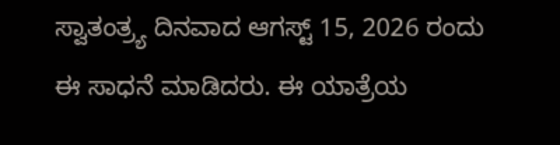ಸ್ವಾತಂತ್ರ್ಯ ದಿನವಾದ ಆಗಸ್ಟ್ 15, 2026 ರಂದು ಈ ಸಾಧನೆ ಮಾಡಿದರು. ಈ ಯಾತ್ರೆಯ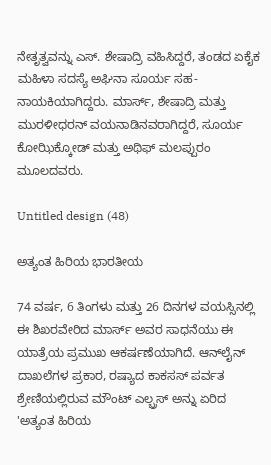ನೇತೃತ್ವವನ್ನು ಎಸ್. ಶೇಷಾದ್ರಿ ವಹಿಸಿದ್ದರೆ, ತಂಡದ ಏಕೈಕ ಮಹಿಳಾ ಸದಸ್ಯೆ ಅಘಿನಾ ಸೂರ್ಯ ಸಹ-ನಾಯಕಿಯಾಗಿದ್ದರು. ಮಾರ್ಸ್, ಶೇಷಾದ್ರಿ ಮತ್ತು ಮುರಳೀಧರನ್ ವಯನಾಡಿನವರಾಗಿದ್ದರೆ, ಸೂರ್ಯ ಕೋಝಿಕ್ಕೋಡ್ ಮತ್ತು ಅಥಿಫ್ ಮಲಪ್ಪುರಂ ಮೂಲದವರು.

Untitled design (48)

ಅತ್ಯಂತ ಹಿರಿಯ ಭಾರತೀಯ

74 ವರ್ಷ, 6 ತಿಂಗಳು ಮತ್ತು 26 ದಿನಗಳ ವಯಸ್ಸಿನಲ್ಲಿ ಈ ಶಿಖರವೇರಿದ ಮಾರ್ಸ್ ಅವರ ಸಾಧನೆಯು ಈ ಯಾತ್ರೆಯ ಪ್ರಮುಖ ಆಕರ್ಷಣೆಯಾಗಿದೆ. ಆನ್‌ಲೈನ್ ದಾಖಲೆಗಳ ಪ್ರಕಾರ, ರಷ್ಯಾದ ಕಾಕಸಸ್ ಪರ್ವತ ಶ್ರೇಣಿಯಲ್ಲಿರುವ ಮೌಂಟ್ ಎಲ್ಬ್ರಸ್ ಅನ್ನು ಏರಿದ 'ಅತ್ಯಂತ ಹಿರಿಯ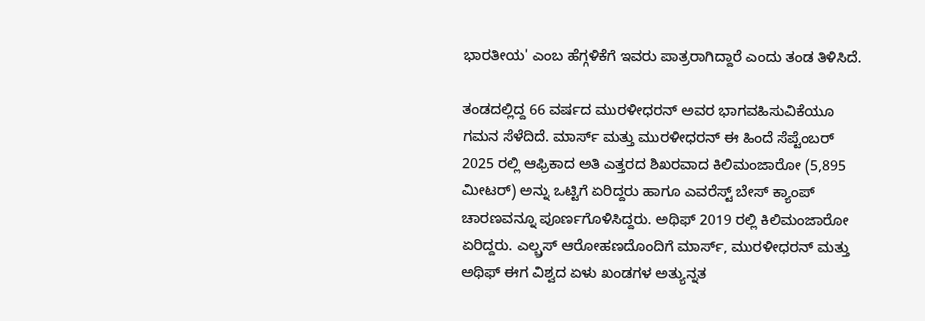ಭಾರತೀಯ' ಎಂಬ ಹೆಗ್ಗಳಿಕೆಗೆ ಇವರು ಪಾತ್ರರಾಗಿದ್ದಾರೆ ಎಂದು ತಂಡ ತಿಳಿಸಿದೆ.

ತಂಡದಲ್ಲಿದ್ದ 66 ವರ್ಷದ ಮುರಳೀಧರನ್ ಅವರ ಭಾಗವಹಿಸುವಿಕೆಯೂ ಗಮನ ಸೆಳೆದಿದೆ. ಮಾರ್ಸ್ ಮತ್ತು ಮುರಳೀಧರನ್ ಈ ಹಿಂದೆ ಸೆಪ್ಟೆಂಬರ್ 2025 ರಲ್ಲಿ ಆಫ್ರಿಕಾದ ಅತಿ ಎತ್ತರದ ಶಿಖರವಾದ ಕಿಲಿಮಂಜಾರೋ (5,895 ಮೀಟರ್) ಅನ್ನು ಒಟ್ಟಿಗೆ ಏರಿದ್ದರು ಹಾಗೂ ಎವರೆಸ್ಟ್ ಬೇಸ್ ಕ್ಯಾಂಪ್ ಚಾರಣವನ್ನೂ ಪೂರ್ಣಗೊಳಿಸಿದ್ದರು. ಅಥಿಫ್ 2019 ರಲ್ಲಿ ಕಿಲಿಮಂಜಾರೋ ಏರಿದ್ದರು. ಎಲ್ಬ್ರಸ್ ಆರೋಹಣದೊಂದಿಗೆ ಮಾರ್ಸ್, ಮುರಳೀಧರನ್ ಮತ್ತು ಅಥಿಫ್ ಈಗ ವಿಶ್ವದ ಏಳು ಖಂಡಗಳ ಅತ್ಯುನ್ನತ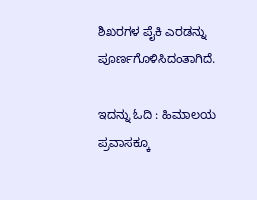ಶಿಖರಗಳ ಪೈಕಿ ಎರಡನ್ನು ಪೂರ್ಣಗೊಳಿಸಿದಂತಾಗಿದೆ.

ಇದನ್ನು ಓದಿ : ಹಿಮಾಲಯ ಪ್ರವಾಸಕ್ಕೂ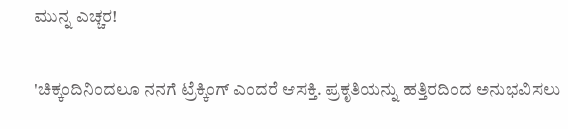ಮುನ್ನ ಎಚ್ಚರ!

'ಚಿಕ್ಕಂದಿನಿಂದಲೂ ನನಗೆ ಟ್ರೆಕ್ಕಿಂಗ್ ಎಂದರೆ ಆಸಕ್ತಿ. ಪ್ರಕೃತಿಯನ್ನು ಹತ್ತಿರದಿಂದ ಅನುಭವಿಸಲು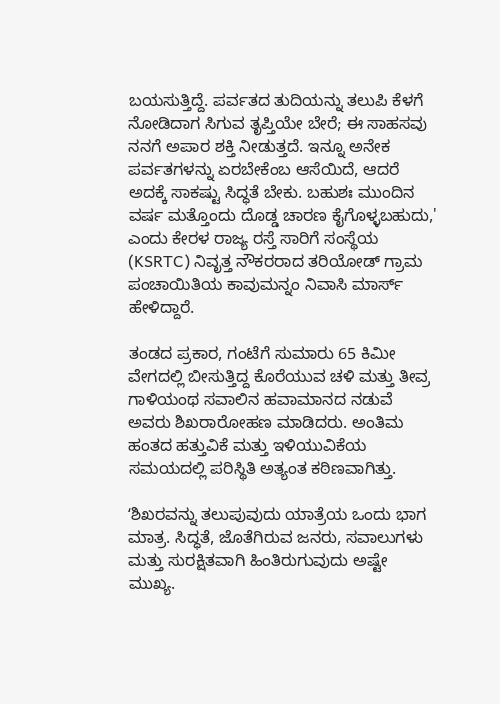ಬಯಸುತ್ತಿದ್ದೆ. ಪರ್ವತದ ತುದಿಯನ್ನು ತಲುಪಿ ಕೆಳಗೆ ನೋಡಿದಾಗ ಸಿಗುವ ತೃಪ್ತಿಯೇ ಬೇರೆ; ಈ ಸಾಹಸವು ನನಗೆ ಅಪಾರ ಶಕ್ತಿ ನೀಡುತ್ತದೆ. ಇನ್ನೂ ಅನೇಕ ಪರ್ವತಗಳನ್ನು ಏರಬೇಕೆಂಬ ಆಸೆಯಿದೆ, ಆದರೆ ಅದಕ್ಕೆ ಸಾಕಷ್ಟು ಸಿದ್ಧತೆ ಬೇಕು. ಬಹುಶಃ ಮುಂದಿನ ವರ್ಷ ಮತ್ತೊಂದು ದೊಡ್ಡ ಚಾರಣ ಕೈಗೊಳ್ಳಬಹುದು,' ಎಂದು ಕೇರಳ ರಾಜ್ಯ ರಸ್ತೆ ಸಾರಿಗೆ ಸಂಸ್ಥೆಯ (KSRTC) ನಿವೃತ್ತ ನೌಕರರಾದ ತರಿಯೋಡ್ ಗ್ರಾಮ ಪಂಚಾಯಿತಿಯ ಕಾವುಮನ್ನಂ ನಿವಾಸಿ ಮಾರ್ಸ್ ಹೇಳಿದ್ದಾರೆ.

ತಂಡದ ಪ್ರಕಾರ, ಗಂಟೆಗೆ ಸುಮಾರು 65 ಕಿಮೀ ವೇಗದಲ್ಲಿ ಬೀಸುತ್ತಿದ್ದ ಕೊರೆಯುವ ಚಳಿ ಮತ್ತು ತೀವ್ರ ಗಾಳಿಯಂಥ ಸವಾಲಿನ ಹವಾಮಾನದ ನಡುವೆ ಅವರು ಶಿಖರಾರೋಹಣ ಮಾಡಿದರು. ಅಂತಿಮ ಹಂತದ ಹತ್ತುವಿಕೆ ಮತ್ತು ಇಳಿಯುವಿಕೆಯ ಸಮಯದಲ್ಲಿ ಪರಿಸ್ಥಿತಿ ಅತ್ಯಂತ ಕಠಿಣವಾಗಿತ್ತು.

ʻಶಿಖರವನ್ನು ತಲುಪುವುದು ಯಾತ್ರೆಯ ಒಂದು ಭಾಗ ಮಾತ್ರ. ಸಿದ್ಧತೆ, ಜೊತೆಗಿರುವ ಜನರು, ಸವಾಲುಗಳು ಮತ್ತು ಸುರಕ್ಷಿತವಾಗಿ ಹಿಂತಿರುಗುವುದು ಅಷ್ಟೇ ಮುಖ್ಯ.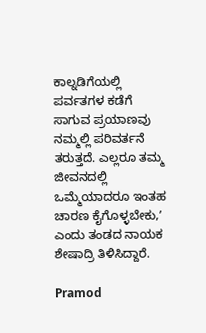ಕಾಲ್ನಡಿಗೆಯಲ್ಲಿ ಪರ್ವತಗಳ ಕಡೆಗೆ ಸಾಗುವ ಪ್ರಯಾಣವು ನಮ್ಮಲ್ಲಿ ಪರಿವರ್ತನೆ ತರುತ್ತದೆ. ಎಲ್ಲರೂ ತಮ್ಮ ಜೀವನದಲ್ಲಿ ಒಮ್ಮೆಯಾದರೂ ಇಂತಹ ಚಾರಣ ಕೈಗೊಳ್ಳಬೇಕು,ʼ ಎಂದು ತಂಡದ ನಾಯಕ ಶೇಷಾದ್ರಿ ತಿಳಿಸಿದ್ದಾರೆ.

Pramod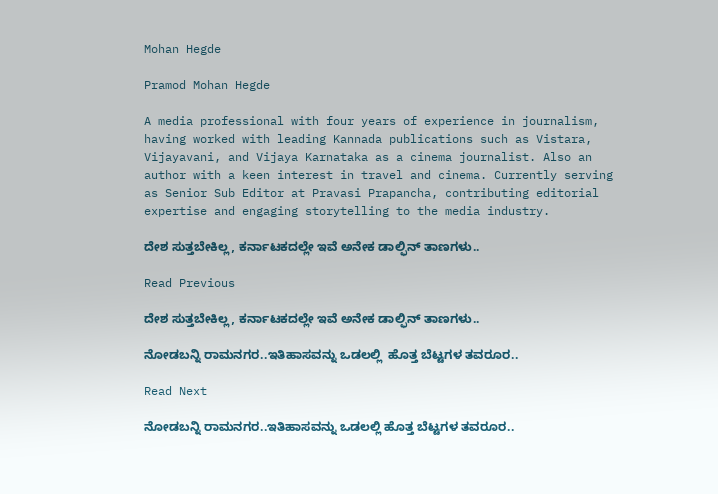Mohan Hegde

Pramod Mohan Hegde

A media professional with four years of experience in journalism, having worked with leading Kannada publications such as Vistara, Vijayavani, and Vijaya Karnataka as a cinema journalist. Also an author with a keen interest in travel and cinema. Currently serving as Senior Sub Editor at Pravasi Prapancha, contributing editorial expertise and engaging storytelling to the media industry.

ದೇಶ ಸುತ್ತಬೇಕಿಲ್ಲ, ಕರ್ನಾಟಕದಲ್ಲೇ ಇವೆ ಅನೇಕ ಡಾಲ್ಫಿನ್‌ ತಾಣಗಳು..

Read Previous

ದೇಶ ಸುತ್ತಬೇಕಿಲ್ಲ, ಕರ್ನಾಟಕದಲ್ಲೇ ಇವೆ ಅನೇಕ ಡಾಲ್ಫಿನ್‌ ತಾಣಗಳು..

ನೋಡಬನ್ನಿ ರಾಮನಗರ..ಇತಿಹಾಸವನ್ನು ಒಡಲಲ್ಲಿ  ಹೊತ್ತ ಬೆಟ್ಟಗಳ ತವರೂರ..

Read Next

ನೋಡಬನ್ನಿ ರಾಮನಗರ..ಇತಿಹಾಸವನ್ನು ಒಡಲಲ್ಲಿ ಹೊತ್ತ ಬೆಟ್ಟಗಳ ತವರೂರ..